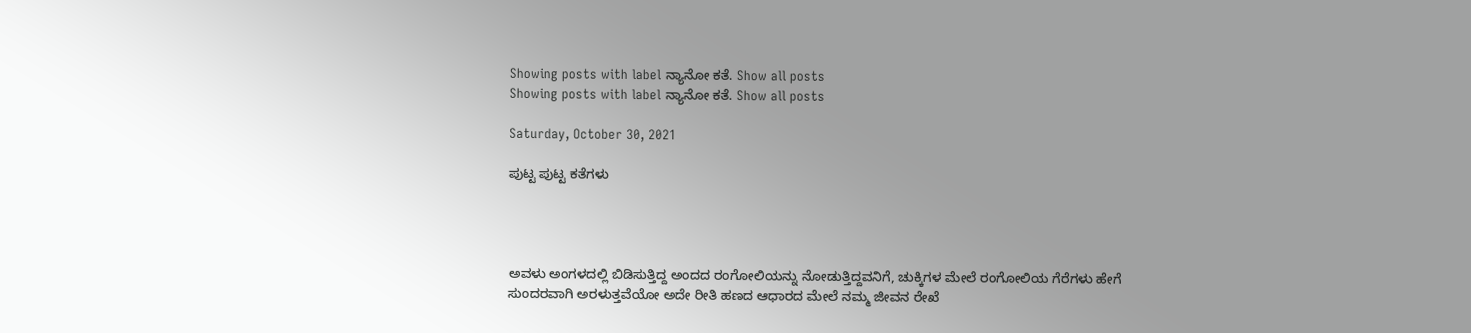Showing posts with label ನ್ಯಾನೋ ಕತೆ. Show all posts
Showing posts with label ನ್ಯಾನೋ ಕತೆ. Show all posts

Saturday, October 30, 2021

ಪುಟ್ಟ ಪುಟ್ಟ ಕತೆಗಳು




ಅವಳು ಅಂಗಳದಲ್ಲಿ ಬಿಡಿಸುತ್ತಿದ್ದ ಅಂದದ ರಂಗೋಲಿಯನ್ನು ನೋಡುತ್ತಿದ್ದವನಿಗೆ, ಚುಕ್ಕಿಗಳ ಮೇಲೆ ರಂಗೋಲಿಯ ಗೆರೆಗಳು ಹೇಗೆ ಸುಂದರವಾಗಿ ಅರಳುತ್ತವೆಯೋ ಅದೇ ರೀತಿ ಹಣದ ಆಧಾರದ ಮೇಲೆ ನಮ್ಮ ಜೀವನ ರೇಖೆ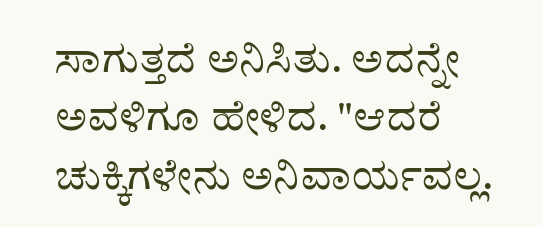ಸಾಗುತ್ತದೆ ಅನಿಸಿತು. ಅದನ್ನೇ ಅವಳಿಗೂ ಹೇಳಿದ. "ಆದರೆ ಚುಕ್ಕಿಗಳೇನು ಅನಿವಾರ್ಯವಲ್ಲ.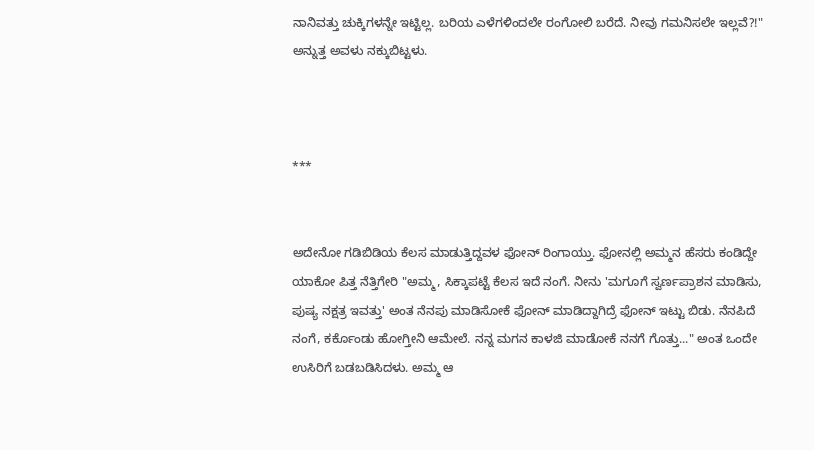ನಾನಿವತ್ತು ಚುಕ್ಕಿಗಳನ್ನೇ ಇಟ್ಟಿಲ್ಲ. ಬರಿಯ ಎಳೆಗಳಿಂದಲೇ ರಂಗೋಲಿ ಬರೆದೆ. ನೀವು ಗಮನಿಸಲೇ ಇಲ್ಲವೆ?!" ಅನ್ನುತ್ತ ಅವಳು ನಕ್ಕುಬಿಟ್ಟಳು.



***


ಅದೇನೋ ಗಡಿಬಿಡಿಯ ಕೆಲಸ ಮಾಡುತ್ತಿದ್ದವಳ ಫೋನ್ ರಿಂಗಾಯ್ತು. ಫೋನಲ್ಲಿ ಅಮ್ಮನ ಹೆಸರು ಕಂಡಿದ್ದೇ ಯಾಕೋ ಪಿತ್ತ ನೆತ್ತಿಗೇರಿ "ಅಮ್ಮ, ಸಿಕ್ಕಾಪಟ್ಟೆ ಕೆಲಸ ಇದೆ ನಂಗೆ. ನೀನು 'ಮಗೂಗೆ ಸ್ವರ್ಣಪ್ರಾಶನ ಮಾಡಿಸು, ಪುಷ್ಯ ನಕ್ಷತ್ರ ಇವತ್ತು' ಅಂತ ನೆನಪು ಮಾಡಿಸೋಕೆ ಫೋನ್ ಮಾಡಿದ್ದಾಗಿದ್ರೆ ಫೋನ್ ಇಟ್ಟು ಬಿಡು. ನೆನಪಿದೆ ನಂಗೆ, ಕರ್ಕೊಂಡು ಹೋಗ್ತೀನಿ ಆಮೇಲೆ. ನನ್ನ ಮಗನ ಕಾಳಜಿ ಮಾಡೋಕೆ ನನಗೆ ಗೊತ್ತು..." ಅಂತ ಒಂದೇ ಉಸಿರಿಗೆ ಬಡಬಡಿಸಿದಳು. ಅಮ್ಮ ಆ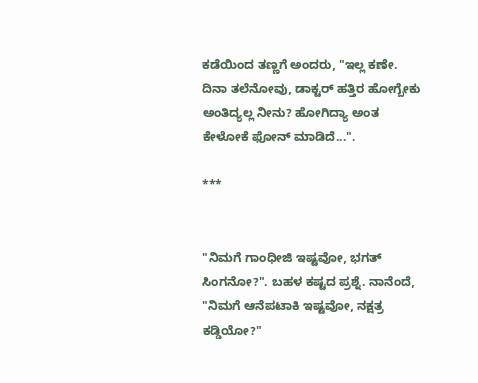ಕಡೆಯಿಂದ ತಣ್ಣಗೆ ಅಂದರು, "ಇಲ್ಲ ಕಣೇ. ದಿನಾ ತಲೆನೋವು, ಡಾಕ್ಟರ್ ಹತ್ತಿರ ಹೋಗ್ಬೇಕು ಅಂತಿದ್ಯಲ್ಲ ನೀನು? ಹೋಗಿದ್ಯಾ ಅಂತ ಕೇಳೋಕೆ ಫೋನ್ ಮಾಡಿದೆ...".

***


"ನಿಮಗೆ ಗಾಂಧೀಜಿ ಇಷ್ಟವೋ, ಭಗತ್ ಸಿಂಗನೋ?". ಬಹಳ ಕಷ್ಟದ ಪ್ರಶ್ನೆ. ನಾನೆಂದೆ, "ನಿಮಗೆ ಆನೆಪಟಾಕಿ ಇಷ್ಟವೋ, ನಕ್ಷತ್ರ ಕಡ್ಡಿಯೋ?"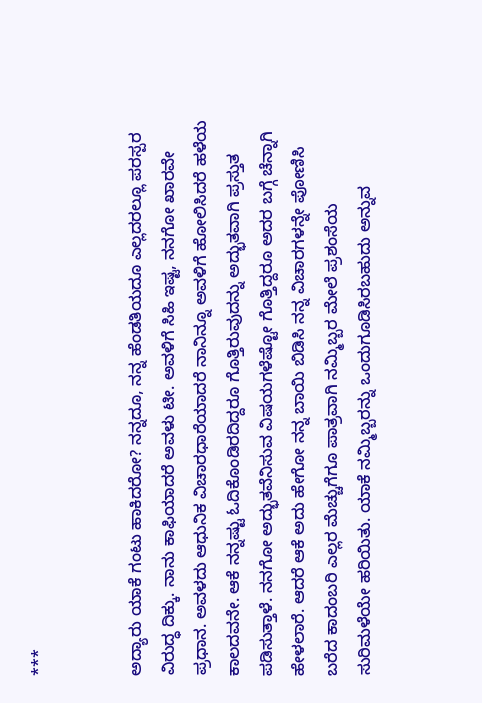***


ಅದ್ಯಾರು ಯಾಕೆ ಗಂಟು ಹಾಕಿದರೋ? ನನ್ನದೂ, ನನ್ನ ಹೆಂಡತಿಯದೂ ಎಲ್ಲದರಲ್ಲೂ ಪರಸ್ಪರ ವಿರುದ್ಧ ದಿಕ್ಕು. ನಾನು ಕಾಫಿಯಾದರೆ ಅವಳು ಟೀ. ಅವಳಿಗೆ ಸಿಹಿ ಇಷ್ಟ, ನನಗೋ ಖಾರವೇ ಪ್ರಧಾನ. ಅವಳದು ಆಧುನಿಕ ವಿಚಾರಧಾರೆಯಾದರೆ ನಾನಿನ್ನೂ ಅವಳಿಗೆ ಹೋಲಿಸಿದರೆ ಹಳೆಯ ಕಾಲದವನೇ. ಆಕೆ ನನ್ನಷ್ಟು ಓದಿಕೊಂಡಿರದಿದ್ದರೂ ಗೊತ್ತಿರುವುದನ್ನು ಅದ್ಭುತವಾಗಿ ಪ್ರಸ್ತುತ ಪಡಿಸುತ್ತಾಳೆ. ನನಗೋ ಅದ್ಭುತವೆನಿಸುವ ವಿಷಯಗಳೆಷ್ಟೋ ಗೊತ್ತಿದ್ದರೂ ಅದರ ಬಗ್ಗೆ ಚೆನ್ನಾಗಿ ಹೇಳಲಾರೆ. ಆದರೆ ಆಕೆ ಅದು ಹೇಗೋ ನನ್ನ ಬಾಯಿ ಬಿಡಿಸಿ ನನ್ನ ವಿಚಾರಗಳನ್ನೇ ಪೋಣಿಸಿ ಬರೆದ ಕಾದಂಬರಿ ಎಲ್ಲರ ಮೆಚ್ಚುಗೆಗೂ ಪಾತ್ರವಾಗಿ ನಮ್ಮಿಬ್ಬರ ಮೇಲೆ ಪ್ರಶಂಸೆಯ ಸುರಿಮಳೆಯೇ ಹರಿಯಿತು. ಯಾಕೆ ನಮ್ಮಿಬ್ಬರನ್ನು ಒಂದುಗೂಡಿಸಿರಬಹುದು ಅನ್ನುವ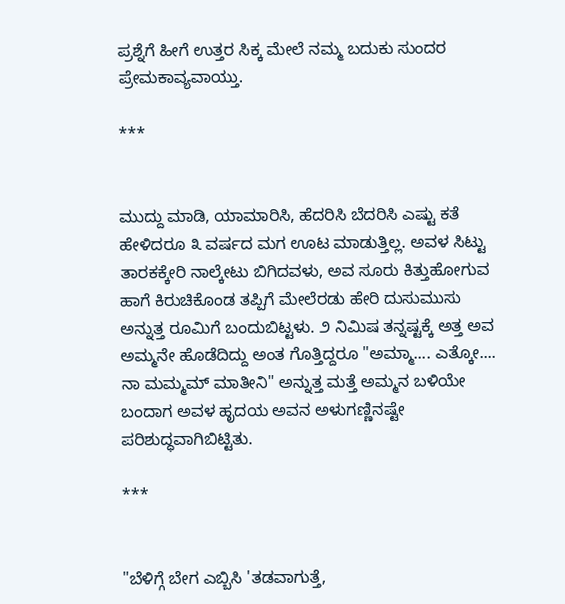ಪ್ರಶ್ನೆಗೆ ಹೀಗೆ ಉತ್ತರ ಸಿಕ್ಕ ಮೇಲೆ ನಮ್ಮ ಬದುಕು ಸುಂದರ ಪ್ರೇಮಕಾವ್ಯವಾಯ್ತು.

***


ಮುದ್ದು ಮಾಡಿ, ಯಾಮಾರಿಸಿ, ಹೆದರಿಸಿ ಬೆದರಿಸಿ ಎಷ್ಟು ಕತೆ ಹೇಳಿದರೂ ೩ ವರ್ಷದ ಮಗ ಊಟ ಮಾಡುತ್ತಿಲ್ಲ. ಅವಳ ಸಿಟ್ಟು ತಾರಕಕ್ಕೇರಿ ನಾಲ್ಕೇಟು ಬಿಗಿದವಳು, ಅವ ಸೂರು ಕಿತ್ತುಹೋಗುವ ಹಾಗೆ ಕಿರುಚಿಕೊಂಡ ತಪ್ಪಿಗೆ ಮೇಲೆರಡು ಹೇರಿ ದುಸುಮುಸು ಅನ್ನುತ್ತ ರೂಮಿಗೆ ಬಂದುಬಿಟ್ಟಳು. ೨ ನಿಮಿಷ ತನ್ನಷ್ಟಕ್ಕೆ ಅತ್ತ ಅವ ಅಮ್ಮನೇ ಹೊಡೆದಿದ್ದು ಅಂತ ಗೊತ್ತಿದ್ದರೂ "ಅಮ್ಮಾ.... ಎತ್ಕೋ.... ನಾ ಮಮ್ಮಮ್ ಮಾತೀನಿ" ಅನ್ನುತ್ತ ಮತ್ತೆ ಅಮ್ಮನ ಬಳಿಯೇ ಬಂದಾಗ ಅವಳ ಹೃದಯ ಅವನ ಅಳುಗಣ್ಣಿನಷ್ಟೇ ಪರಿಶುದ್ಧವಾಗಿಬಿಟ್ಟಿತು.

***


"ಬೆಳಿಗ್ಗೆ ಬೇಗ ಎಬ್ಬಿಸಿ 'ತಡವಾಗುತ್ತೆ,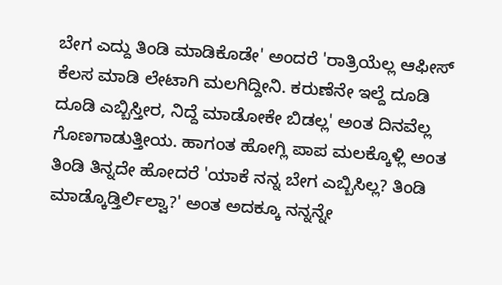ಬೇಗ ಎದ್ದು ತಿಂಡಿ ಮಾಡಿಕೊಡೇ' ಅಂದರೆ 'ರಾತ್ರಿಯೆಲ್ಲ ಆಫೀಸ್ ಕೆಲಸ ಮಾಡಿ ಲೇಟಾಗಿ ಮಲಗಿದ್ದೀನಿ. ಕರುಣೆನೇ ಇಲ್ದೆ ದೂಡಿ ದೂಡಿ ಎಬ್ಬಿಸ್ತೀರ, ನಿದ್ದೆ ಮಾಡೋಕೇ ಬಿಡಲ್ಲ' ಅಂತ ದಿನವೆಲ್ಲ ಗೊಣಗಾಡುತ್ತೀಯ. ಹಾಗಂತ ಹೋಗ್ಲಿ ಪಾಪ ಮಲಕ್ಕೊಳ್ಲಿ ಅಂತ ತಿಂಡಿ ತಿನ್ನದೇ ಹೋದರೆ 'ಯಾಕೆ ನನ್ನ ಬೇಗ ಎಬ್ಬಿಸಿಲ್ಲ? ತಿಂಡಿ ಮಾಡ್ಕೊಡ್ತಿರ್ಲಿಲ್ವಾ?' ಅಂತ ಅದಕ್ಕೂ ನನ್ನನ್ನೇ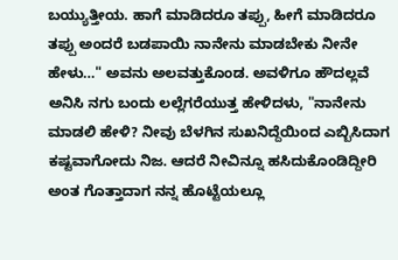ಬಯ್ಯುತ್ತೀಯ. ಹಾಗೆ ಮಾಡಿದರೂ ತಪ್ಪು, ಹೀಗೆ ಮಾಡಿದರೂ ತಪ್ಪು ಅಂದರೆ ಬಡಪಾಯಿ ನಾನೇನು ಮಾಡಬೇಕು ನೀನೇ ಹೇಳು..." ಅವನು ಅಲವತ್ತುಕೊಂಡ. ಅವಳಿಗೂ ಹೌದಲ್ಲವೆ ಅನಿಸಿ ನಗು ಬಂದು ಲಲ್ಲೆಗರೆಯುತ್ತ ಹೇಳಿದಳು, "ನಾನೇನು ಮಾಡಲಿ ಹೇಳಿ? ನೀವು ಬೆಳಗಿನ ಸುಖನಿದ್ದೆಯಿಂದ ಎಬ್ಬಿಸಿದಾಗ ಕಷ್ಟವಾಗೋದು ನಿಜ. ಆದರೆ ನೀವಿನ್ನೂ ಹಸಿದುಕೊಂಡಿದ್ದೀರಿ ಅಂತ ಗೊತ್ತಾದಾಗ ನನ್ನ ಹೊಟ್ಟೆಯಲ್ಲೂ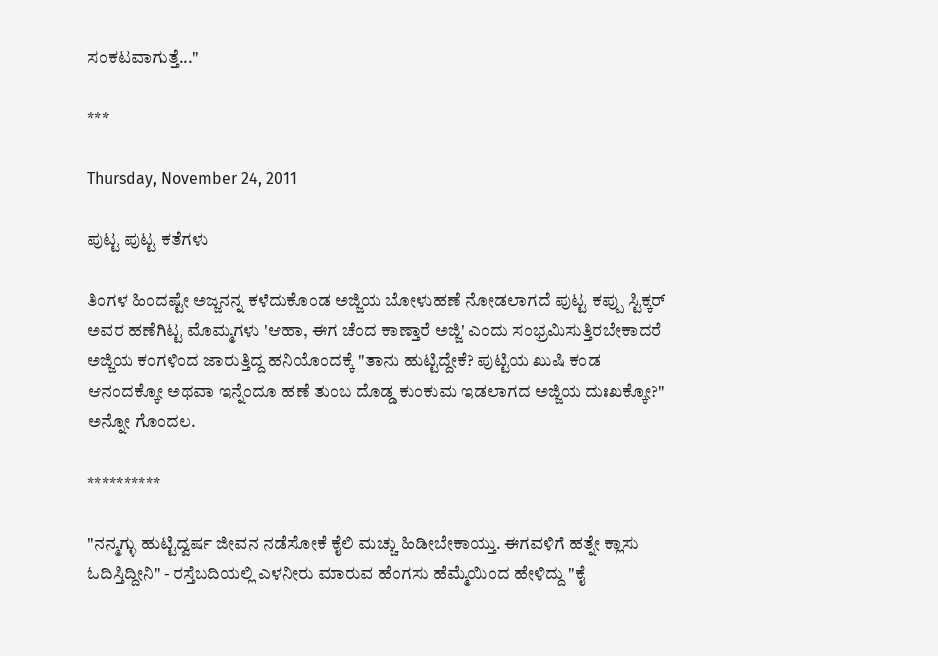ಸಂಕಟವಾಗುತ್ತೆ..."

***

Thursday, November 24, 2011

ಪುಟ್ಟ ಪುಟ್ಟ ಕತೆಗಳು

ತಿಂಗಳ ಹಿಂದಷ್ಟೇ ಅಜ್ಜನನ್ನ ಕಳೆದುಕೊಂಡ ಅಜ್ಜಿಯ ಬೋಳುಹಣೆ ನೋಡಲಾಗದೆ ಪುಟ್ಟ ಕಪ್ಪು ಸ್ಟಿಕ್ಕರ್ ಅವರ ಹಣೆಗಿಟ್ಟ ಮೊಮ್ಮಗಳು 'ಆಹಾ, ಈಗ ಚೆಂದ ಕಾಣ್ತಾರೆ ಅಜ್ಜಿ' ಎಂದು ಸಂಭ್ರಮಿಸುತ್ತಿರಬೇಕಾದರೆ ಅಜ್ಜಿಯ ಕಂಗಳಿಂದ ಜಾರುತ್ತಿದ್ದ ಹನಿಯೊಂದಕ್ಕೆ "ತಾನು ಹುಟ್ಟಿದ್ದೇಕೆ? ಪುಟ್ಟಿಯ ಖುಷಿ ಕಂಡ ಆನಂದಕ್ಕೋ ಅಥವಾ ಇನ್ನೆಂದೂ ಹಣೆ ತುಂಬ ದೊಡ್ಡ ಕುಂಕುಮ ಇಡಲಾಗದ ಅಜ್ಜಿಯ ದುಃಖಕ್ಕೋ?" ಅನ್ನೋ ಗೊಂದಲ.

**********

"ನನ್ಮಗ್ಳು ಹುಟ್ಟಿದ್ವರ್ಷ ಜೀವನ ನಡೆಸೋಕೆ ಕೈಲಿ ಮಚ್ಚು ಹಿಡೀಬೇಕಾಯ್ತು. ಈಗವಳಿಗೆ ಹತ್ನೇ ಕ್ಲಾಸು ಓದಿಸ್ತಿದ್ದೀನಿ" - ರಸ್ತೆಬದಿಯಲ್ಲಿ ಎಳನೀರು ಮಾರುವ ಹೆಂಗಸು ಹೆಮ್ಮೆಯಿಂದ ಹೇಳಿದ್ದು "ಕೈ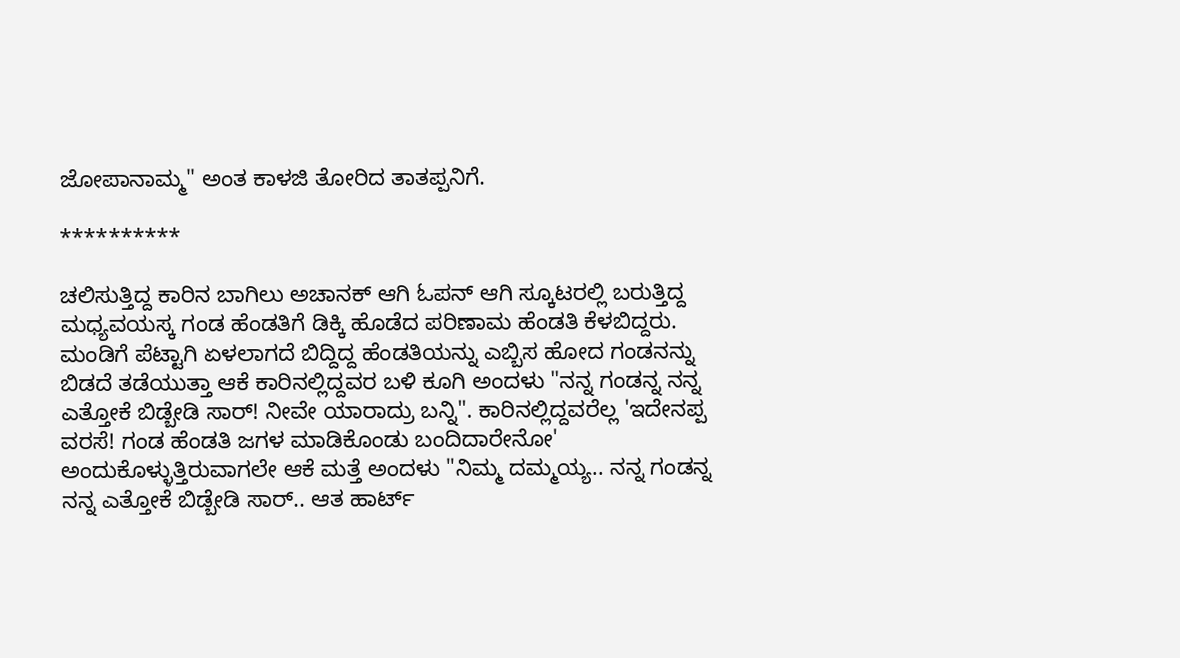ಜೋಪಾನಾಮ್ಮ" ಅಂತ ಕಾಳಜಿ ತೋರಿದ ತಾತಪ್ಪನಿಗೆ.

**********

ಚಲಿಸುತ್ತಿದ್ದ ಕಾರಿನ ಬಾಗಿಲು ಅಚಾನಕ್ ಆಗಿ ಓಪನ್ ಆಗಿ ಸ್ಕೂಟರಲ್ಲಿ ಬರುತ್ತಿದ್ದ ಮಧ್ಯವಯಸ್ಕ ಗಂಡ ಹೆಂಡತಿಗೆ ಡಿಕ್ಕಿ ಹೊಡೆದ ಪರಿಣಾಮ ಹೆಂಡತಿ ಕೆಳಬಿದ್ದರು. ಮಂಡಿಗೆ ಪೆಟ್ಟಾಗಿ ಏಳಲಾಗದೆ ಬಿದ್ದಿದ್ದ ಹೆಂಡತಿಯನ್ನು ಎಬ್ಬಿಸ ಹೋದ ಗಂಡನನ್ನು ಬಿಡದೆ ತಡೆಯುತ್ತಾ ಆಕೆ ಕಾರಿನಲ್ಲಿದ್ದವರ ಬಳಿ ಕೂಗಿ ಅಂದಳು "ನನ್ನ ಗಂಡನ್ನ ನನ್ನ ಎತ್ತೋಕೆ ಬಿಡ್ಬೇಡಿ ಸಾರ್! ನೀವೇ ಯಾರಾದ್ರು ಬನ್ನಿ". ಕಾರಿನಲ್ಲಿದ್ದವರೆಲ್ಲ 'ಇದೇನಪ್ಪ ವರಸೆ! ಗಂಡ ಹೆಂಡತಿ ಜಗಳ ಮಾಡಿಕೊಂಡು ಬಂದಿದಾರೇನೋ' ಅಂದುಕೊಳ್ಳುತ್ತಿರುವಾಗಲೇ ಆಕೆ ಮತ್ತೆ ಅಂದಳು "ನಿಮ್ಮ ದಮ್ಮಯ್ಯ.. ನನ್ನ ಗಂಡನ್ನ ನನ್ನ ಎತ್ತೋಕೆ ಬಿಡ್ಬೇಡಿ ಸಾರ್.. ಆತ ಹಾರ್ಟ್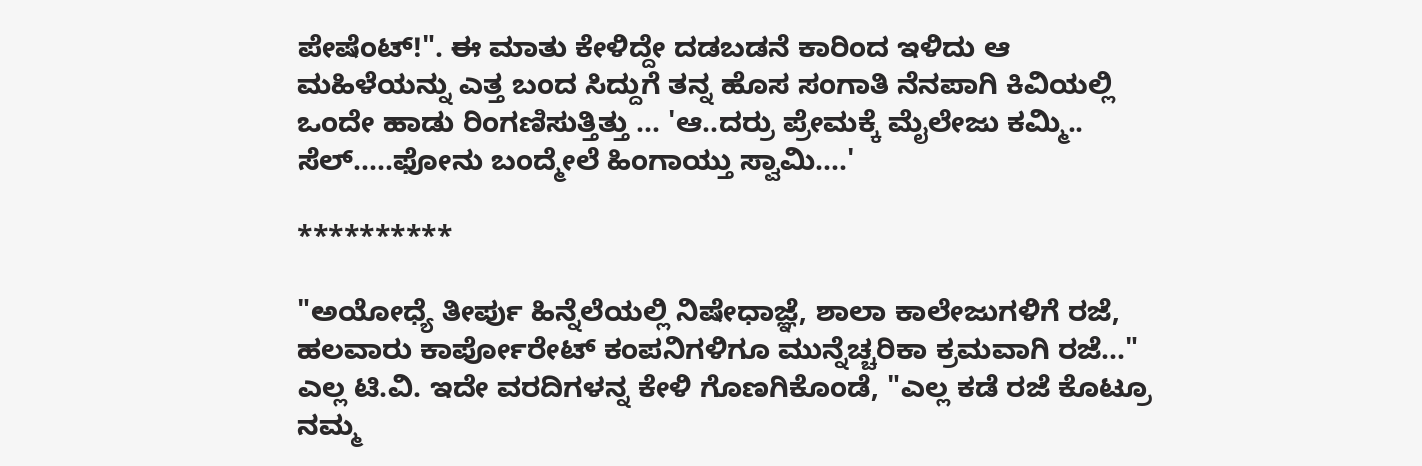ಪೇಷೆಂಟ್!". ಈ ಮಾತು ಕೇಳಿದ್ದೇ ದಡಬಡನೆ ಕಾರಿಂದ ಇಳಿದು ಆ ಮಹಿಳೆಯನ್ನು ಎತ್ತ ಬಂದ ಸಿದ್ದುಗೆ ತನ್ನ ಹೊಸ ಸಂಗಾತಿ ನೆನಪಾಗಿ ಕಿವಿಯಲ್ಲಿ ಒಂದೇ ಹಾಡು ರಿಂಗಣಿಸುತ್ತಿತ್ತು ... 'ಆ..ದರ್ರು ಪ್ರೇಮಕ್ಕೆ ಮೈಲೇಜು ಕಮ್ಮಿ.. ಸೆಲ್.....ಫೋನು ಬಂದ್ಮೇಲೆ ಹಿಂಗಾಯ್ತು ಸ್ವಾಮಿ....'

**********

"ಅಯೋಧ್ಯೆ ತೀರ್ಪು ಹಿನ್ನೆಲೆಯಲ್ಲಿ ನಿಷೇಧಾಜ್ಞೆ, ಶಾಲಾ ಕಾಲೇಜುಗಳಿಗೆ ರಜೆ, ಹಲವಾರು ಕಾರ್ಪೋರೇಟ್ ಕಂಪನಿಗಳಿಗೂ ಮುನ್ನೆಚ್ಚರಿಕಾ ಕ್ರಮವಾಗಿ ರಜೆ..." ಎಲ್ಲ ಟಿ.ವಿ. ಇದೇ ವರದಿಗಳನ್ನ ಕೇಳಿ ಗೊಣಗಿಕೊಂಡೆ, "ಎಲ್ಲ ಕಡೆ ರಜೆ ಕೊಟ್ರೂ ನಮ್ಮ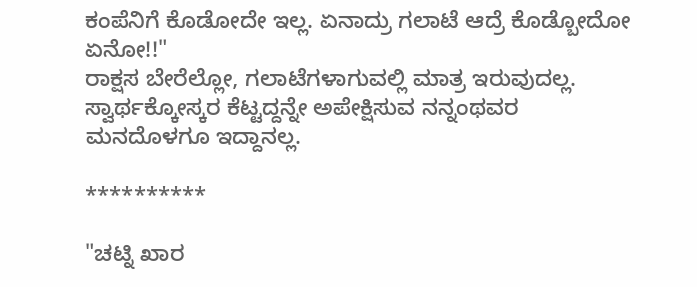ಕಂಪೆನಿಗೆ ಕೊಡೋದೇ ಇಲ್ಲ. ಏನಾದ್ರು ಗಲಾಟೆ ಆದ್ರೆ ಕೊಡ್ಬೋದೋ ಏನೋ!!"
ರಾಕ್ಷಸ ಬೇರೆಲ್ಲೋ, ಗಲಾಟೆಗಳಾಗುವಲ್ಲಿ ಮಾತ್ರ ಇರುವುದಲ್ಲ. ಸ್ವಾರ್ಥಕ್ಕೋಸ್ಕರ ಕೆಟ್ಟದ್ದನ್ನೇ ಅಪೇಕ್ಷಿಸುವ ನನ್ನಂಥವರ ಮನದೊಳಗೂ ಇದ್ದಾನಲ್ಲ.

**********

"ಚಟ್ನಿ ಖಾರ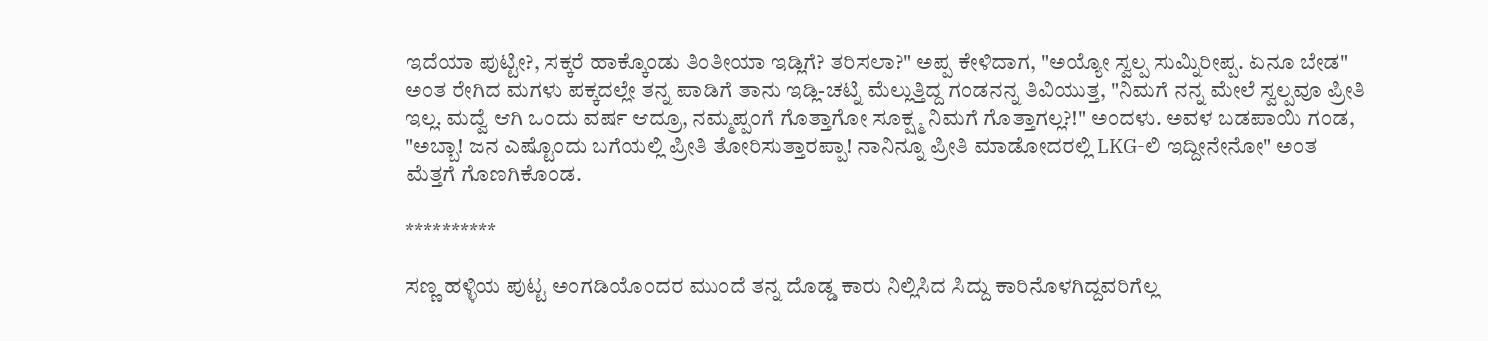ಇದೆಯಾ ಪುಟ್ಟೀ?, ಸಕ್ಕರೆ ಹಾಕ್ಕೊಂಡು ತಿಂತೀಯಾ ಇಡ್ಲಿಗೆ? ತರಿಸಲಾ?" ಅಪ್ಪ ಕೇಳಿದಾಗ, "ಅಯ್ಯೋ ಸ್ವಲ್ಪ ಸುಮ್ನಿರೀಪ್ಪ. ಏನೂ ಬೇಡ" ಅಂತ ರೇಗಿದ ಮಗಳು ಪಕ್ಕದಲ್ಲೇ ತನ್ನ ಪಾಡಿಗೆ ತಾನು ಇಡ್ಲಿ-ಚಟ್ನಿ ಮೆಲ್ಲುತ್ತಿದ್ದ ಗಂಡನನ್ನ ತಿವಿಯುತ್ತ, "ನಿಮಗೆ ನನ್ನ ಮೇಲೆ ಸ್ವಲ್ಪವೂ ಪ್ರೀತಿ ಇಲ್ಲ. ಮದ್ವೆ ಆಗಿ ಒಂದು ವರ್ಷ ಆದ್ರೂ, ನಮ್ಮಪ್ಪಂಗೆ ಗೊತ್ತಾಗೋ ಸೂಕ್ಷ್ಮ ನಿಮಗೆ ಗೊತ್ತಾಗಲ್ಲ?!" ಅಂದಳು. ಅವಳ ಬಡಪಾಯಿ ಗಂಡ, "ಅಬ್ಬಾ! ಜನ ಎಷ್ಟೊಂದು ಬಗೆಯಲ್ಲಿ ಪ್ರೀತಿ ತೋರಿಸುತ್ತಾರಪ್ಪಾ! ನಾನಿನ್ನೂ ಪ್ರೀತಿ ಮಾಡೋದರಲ್ಲಿ LKG-ಲಿ ಇದ್ದೀನೇನೋ" ಅಂತ ಮೆತ್ತಗೆ ಗೊಣಗಿಕೊಂಡ.

**********

ಸಣ್ಣ ಹಳ್ಳಿಯ ಪುಟ್ಟ ಅಂಗಡಿಯೊಂದರ ಮುಂದೆ ತನ್ನ ದೊಡ್ಡ ಕಾರು ನಿಲ್ಲಿಸಿದ ಸಿದ್ದು ಕಾರಿನೊಳಗಿದ್ದವರಿಗೆಲ್ಲ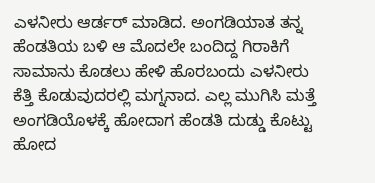ಎಳನೀರು ಆರ್ಡರ್ ಮಾಡಿದ. ಅಂಗಡಿಯಾತ ತನ್ನ ಹೆಂಡತಿಯ ಬಳಿ ಆ ಮೊದಲೇ ಬಂದಿದ್ದ ಗಿರಾಕಿಗೆ ಸಾಮಾನು ಕೊಡಲು ಹೇಳಿ ಹೊರಬಂದು ಎಳನೀರು ಕೆತ್ತಿ ಕೊಡುವುದರಲ್ಲಿ ಮಗ್ನನಾದ. ಎಲ್ಲ ಮುಗಿಸಿ ಮತ್ತೆ ಅಂಗಡಿಯೊಳಕ್ಕೆ ಹೋದಾಗ ಹೆಂಡತಿ ದುಡ್ಡು ಕೊಟ್ಟು ಹೋದ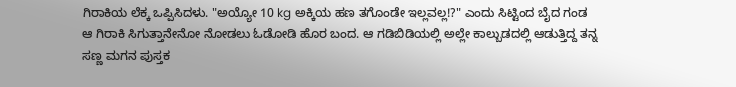ಗಿರಾಕಿಯ ಲೆಕ್ಕ ಒಪ್ಪಿಸಿದಳು. "ಅಯ್ಯೋ 10 kg ಅಕ್ಕಿಯ ಹಣ ತಗೊಂಡೇ ಇಲ್ಲವಲ್ಲ!?" ಎಂದು ಸಿಟ್ಟಿಂದ ಬೈದ ಗಂಡ ಆ ಗಿರಾಕಿ ಸಿಗುತ್ತಾನೇನೋ ನೋಡಲು ಓಡೋಡಿ ಹೊರ ಬಂದ. ಆ ಗಡಿಬಿಡಿಯಲ್ಲಿ ಅಲ್ಲೇ ಕಾಲ್ಬುಡದಲ್ಲಿ ಆಡುತ್ತಿದ್ದ ತನ್ನ ಸಣ್ಣ ಮಗನ ಪುಸ್ತಕ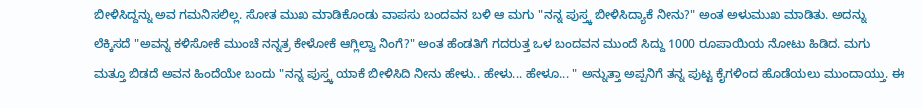ಬೀಳಿಸಿದ್ದನ್ನು ಅವ ಗಮನಿಸಲಿಲ್ಲ. ಸೋತ ಮುಖ ಮಾಡಿಕೊಂಡು ವಾಪಸು ಬಂದವನ ಬಳಿ ಆ ಮಗು "ನನ್ನ ಪುಸ್ತ್ಕ ಬೀಳಿಸಿದ್ಯಾಕೆ ನೀನು?" ಅಂತ ಅಳುಮುಖ ಮಾಡಿತು. ಅದನ್ನು ಲೆಕ್ಕಿಸದೆ "ಅವನ್ನ ಕಳಿಸೋಕೆ ಮುಂಚೆ ನನ್ನತ್ರ ಕೇಳೋಕೆ ಆಗ್ಲಿಲ್ವಾ ನಿಂಗೆ?" ಅಂತ ಹೆಂಡತಿಗೆ ಗದರುತ್ತ ಒಳ ಬಂದವನ ಮುಂದೆ ಸಿದ್ದು 1000 ರೂಪಾಯಿಯ ನೋಟು ಹಿಡಿದ. ಮಗು ಮತ್ತೂ ಬಿಡದೆ ಅವನ ಹಿಂದೆಯೇ ಬಂದು "ನನ್ನ ಪುಸ್ತ್ಕ ಯಾಕೆ ಬೀಳಿಸಿದಿ ನೀನು ಹೇಳು.. ಹೇಳು... ಹೇಳೂ... " ಅನ್ನುತ್ತಾ ಅಪ್ಪನಿಗೆ ತನ್ನ ಪುಟ್ಟ ಕೈಗಳಿಂದ ಹೊಡೆಯಲು ಮುಂದಾಯ್ತು. ಈ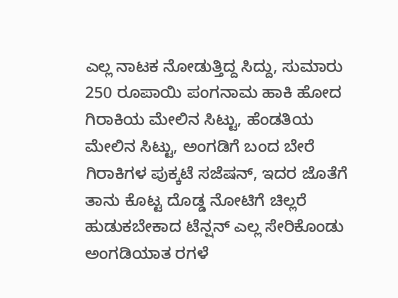ಎಲ್ಲ ನಾಟಕ ನೋಡುತ್ತಿದ್ದ ಸಿದ್ದು, ಸುಮಾರು 250 ರೂಪಾಯಿ ಪಂಗನಾಮ ಹಾಕಿ ಹೋದ ಗಿರಾಕಿಯ ಮೇಲಿನ ಸಿಟ್ಟು, ಹೆಂಡತಿಯ ಮೇಲಿನ ಸಿಟ್ಟು, ಅಂಗಡಿಗೆ ಬಂದ ಬೇರೆ ಗಿರಾಕಿಗಳ ಪುಕ್ಕಟೆ ಸಜೆಷನ್, ಇದರ ಜೊತೆಗೆ ತಾನು ಕೊಟ್ಟ ದೊಡ್ಡ ನೋಟಿಗೆ ಚಿಲ್ಲರೆ ಹುಡುಕಬೇಕಾದ ಟೆನ್ಷನ್ ಎಲ್ಲ ಸೇರಿಕೊಂಡು ಅಂಗಡಿಯಾತ ರಗಳೆ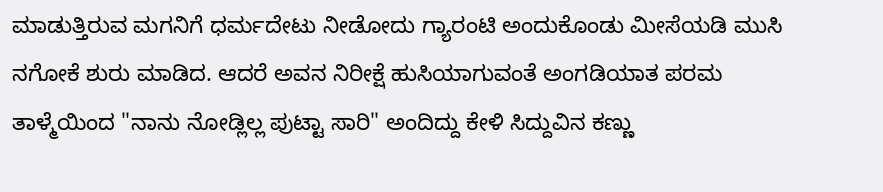ಮಾಡುತ್ತಿರುವ ಮಗನಿಗೆ ಧರ್ಮದೇಟು ನೀಡೋದು ಗ್ಯಾರಂಟಿ ಅಂದುಕೊಂಡು ಮೀಸೆಯಡಿ ಮುಸಿ ನಗೋಕೆ ಶುರು ಮಾಡಿದ. ಆದರೆ ಅವನ ನಿರೀಕ್ಷೆ ಹುಸಿಯಾಗುವಂತೆ ಅಂಗಡಿಯಾತ ಪರಮ ತಾಳ್ಮೆಯಿಂದ "ನಾನು ನೋಡ್ಲಿಲ್ಲ ಪುಟ್ಟಾ ಸಾರಿ" ಅಂದಿದ್ದು ಕೇಳಿ ಸಿದ್ದುವಿನ ಕಣ್ಣು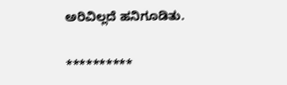ಅರಿವಿಲ್ಲದೆ ಹನಿಗೂಡಿತು.

**********